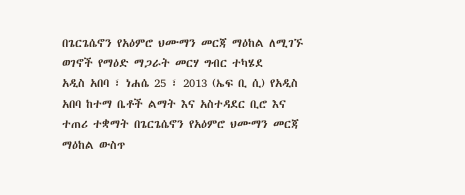በጌርጌሴኖን የአዕምሮ ህሙማን መርጃ ማዕከል ለሚገኙ ወገኖች የማዕድ ማጋራት መርሃ ግብር ተካሄደ
አዲስ አበባ ፣ ነሐሴ 25 ፣ 2013 (ኤፍ ቢ ሲ) የአዲስ አበባ ከተማ ቤቶች ልማት እና አስተዳደር ቢሮ እና ተጠሪ ተቋማት በጌርጌሴኖን የአዕምሮ ህሙማን መርጃ ማዕከል ውስጥ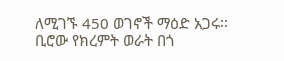ለሚገኙ 450 ወገኖች ማዕድ አጋሩ፡፡
ቢሮው የክረምት ወራት በጎ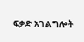ፍቃድ አገልግሎት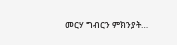መርሃ ግብርን ምክንያት…